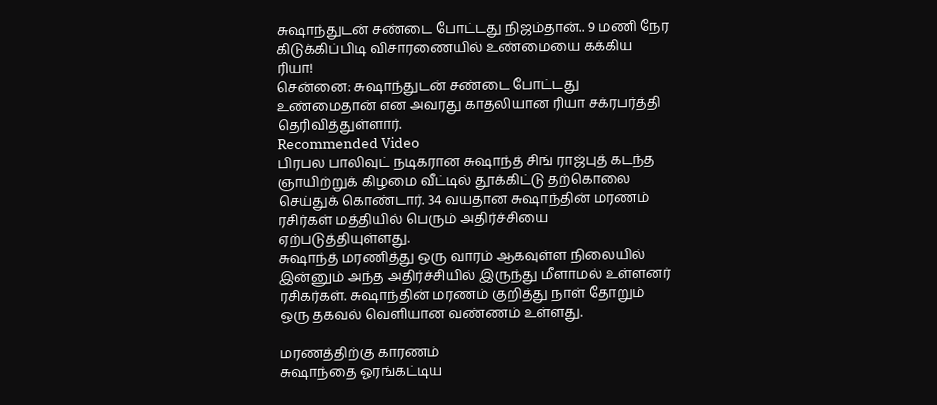சுஷாந்துடன் சண்டை போட்டது நிஜம்தான்.. 9 மணி நேர கிடுக்கிப்பிடி விசாரணையில் உண்மையை கக்கிய ரியா!
சென்னை: சுஷாந்துடன் சண்டை போட்டது உண்மைதான் என அவரது காதலியான ரியா சக்ரபர்த்தி தெரிவித்துள்ளார்.
Recommended Video
பிரபல பாலிவுட் நடிகரான சுஷாந்த் சிங் ராஜ்புத் கடந்த ஞாயிற்றுக் கிழமை வீட்டில் தூக்கிட்டு தற்கொலை செய்துக் கொண்டார். 34 வயதான சுஷாந்தின் மரணம் ரசிர்கள் மத்தியில் பெரும் அதிர்ச்சியை ஏற்படுத்தியுள்ளது.
சுஷாந்த் மரணித்து ஒரு வாரம் ஆகவுள்ள நிலையில் இன்னும் அந்த அதிர்ச்சியில் இருந்து மீளாமல் உள்ளனர் ரசிகர்கள். சுஷாந்தின் மரணம் குறித்து நாள் தோறும் ஒரு தகவல் வெளியான வண்ணம் உள்ளது.

மரணத்திற்கு காரணம்
சுஷாந்தை ஓரங்கட்டிய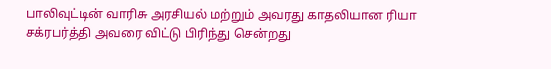பாலிவுட்டின் வாரிசு அரசியல் மற்றும் அவரது காதலியான ரியா சக்ரபர்த்தி அவரை விட்டு பிரிந்து சென்றது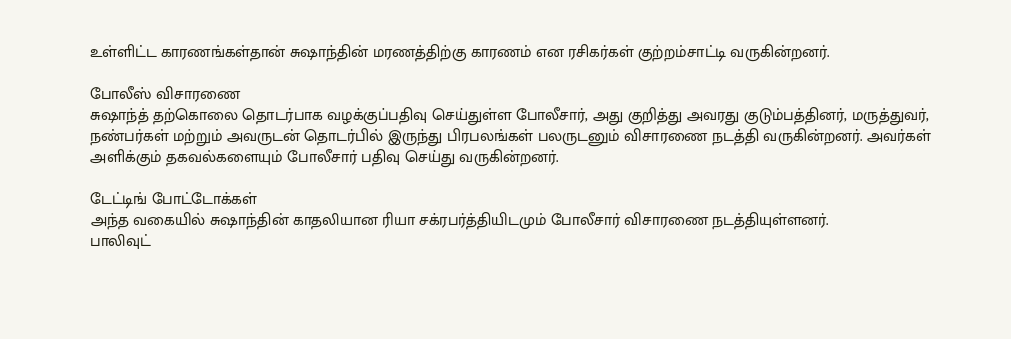உள்ளிட்ட காரணங்கள்தான் சுஷாந்தின் மரணத்திற்கு காரணம் என ரசிகர்கள் குற்றம்சாட்டி வருகின்றனர்.

போலீஸ் விசாரணை
சுஷாந்த் தற்கொலை தொடர்பாக வழக்குப்பதிவு செய்துள்ள போலீசார், அது குறித்து அவரது குடும்பத்தினர், மருத்துவர், நண்பர்கள் மற்றும் அவருடன் தொடர்பில் இருந்து பிரபலங்கள் பலருடனும் விசாரணை நடத்தி வருகின்றனர். அவர்கள் அளிக்கும் தகவல்களையும் போலீசார் பதிவு செய்து வருகின்றனர்.

டேட்டிங் போட்டோக்கள்
அந்த வகையில் சுஷாந்தின் காதலியான ரியா சக்ரபர்த்தியிடமும் போலீசார் விசாரணை நடத்தியுள்ளனர்.
பாலிவுட்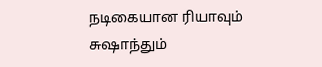நடிகையான ரியாவும் சுஷாந்தும்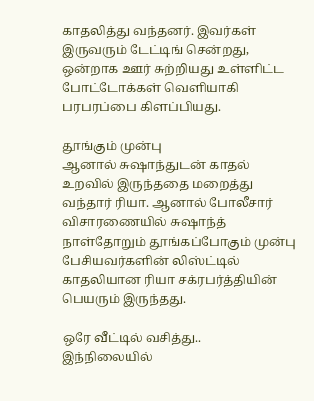காதலித்து வந்தனர். இவர்கள் இருவரும் டேட்டிங் சென்றது, ஒன்றாக ஊர் சுற்றியது உள்ளிட்ட போட்டோக்கள் வெளியாகி பரபரப்பை கிளப்பியது.

தூங்கும் முன்பு
ஆனால் சுஷாந்துடன் காதல் உறவில் இருந்ததை மறைத்து வந்தார் ரியா. ஆனால் போலீசார் விசாரணையில் சுஷாந்த் நாள்தோறும் தூங்கப்போகும் முன்பு பேசியவர்களின் லிஸ்ட்டில் காதலியான ரியா சக்ரபர்த்தியின் பெயரும் இருந்தது.

ஒரே வீட்டில் வசித்து..
இந்நிலையில்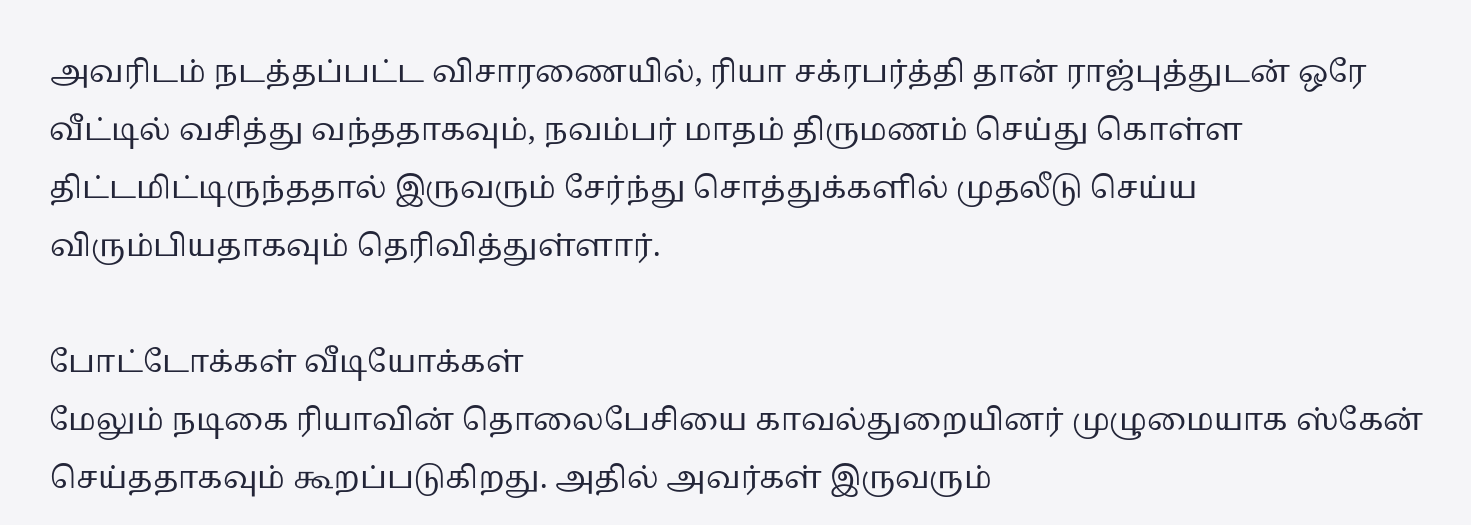அவரிடம் நடத்தப்பட்ட விசாரணையில், ரியா சக்ரபர்த்தி தான் ராஜ்புத்துடன் ஒரே வீட்டில் வசித்து வந்ததாகவும், நவம்பர் மாதம் திருமணம் செய்து கொள்ள திட்டமிட்டிருந்ததால் இருவரும் சேர்ந்து சொத்துக்களில் முதலீடு செய்ய விரும்பியதாகவும் தெரிவித்துள்ளார்.

போட்டோக்கள் வீடியோக்கள்
மேலும் நடிகை ரியாவின் தொலைபேசியை காவல்துறையினர் முழுமையாக ஸ்கேன் செய்ததாகவும் கூறப்படுகிறது. அதில் அவர்கள் இருவரும்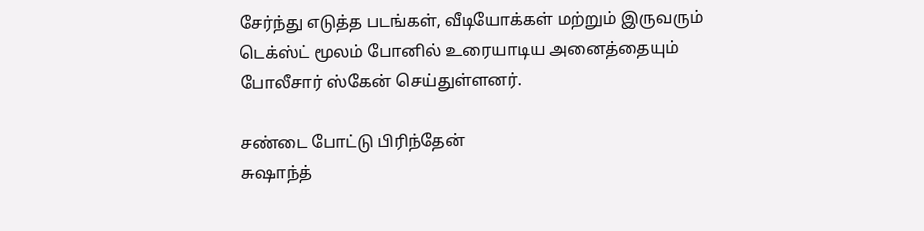சேர்ந்து எடுத்த படங்கள், வீடியோக்கள் மற்றும் இருவரும் டெக்ஸ்ட் மூலம் போனில் உரையாடிய அனைத்தையும் போலீசார் ஸ்கேன் செய்துள்ளனர்.

சண்டை போட்டு பிரிந்தேன்
சுஷாந்த்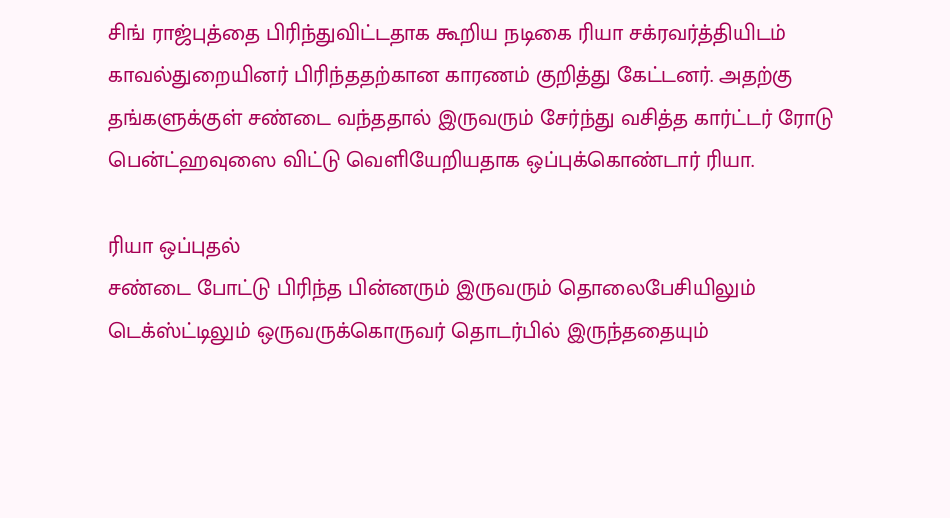சிங் ராஜ்புத்தை பிரிந்துவிட்டதாக கூறிய நடிகை ரியா சக்ரவர்த்தியிடம் காவல்துறையினர் பிரிந்ததற்கான காரணம் குறித்து கேட்டனர். அதற்கு தங்களுக்குள் சண்டை வந்ததால் இருவரும் சேர்ந்து வசித்த கார்ட்டர் ரோடு பென்ட்ஹவுஸை விட்டு வெளியேறியதாக ஒப்புக்கொண்டார் ரியா.

ரியா ஒப்புதல்
சண்டை போட்டு பிரிந்த பின்னரும் இருவரும் தொலைபேசியிலும் டெக்ஸ்ட்டிலும் ஒருவருக்கொருவர் தொடர்பில் இருந்ததையும்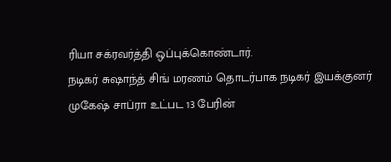ரியா சக்ரவர்த்தி ஒப்புக்கொண்டார்.
நடிகர் சுஷாந்த் சிங் மரணம் தொடர்பாக நடிகர் இயக்குனர் முகேஷ் சாப்ரா உட்பட 13 பேரின்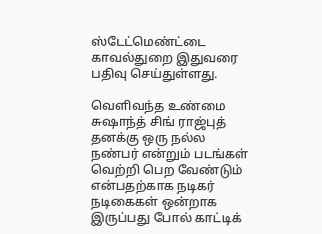ஸ்டேட்மெண்ட்டை காவல்துறை இதுவரை பதிவு செய்துள்ளது.

வெளிவந்த உண்மை
சுஷாந்த் சிங் ராஜ்புத் தனக்கு ஒரு நல்ல நண்பர் என்றும் படங்கள் வெற்றி பெற வேண்டும் என்பதற்காக நடிகர் நடிகைகள் ஒன்றாக இருப்பது போல் காட்டிக்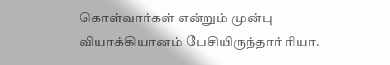கொள்வார்கள் என்றும் முன்பு வியாக்கியானம் பேசியிருந்தார் ரியா.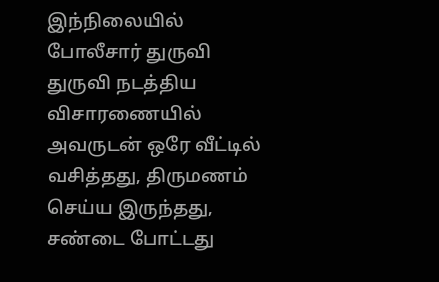இந்நிலையில் போலீசார் துருவி துருவி நடத்திய விசாரணையில் அவருடன் ஒரே வீட்டில் வசித்தது, திருமணம் செய்ய இருந்தது, சண்டை போட்டது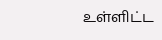உள்ளிட்ட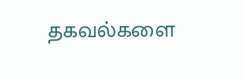தகவல்களை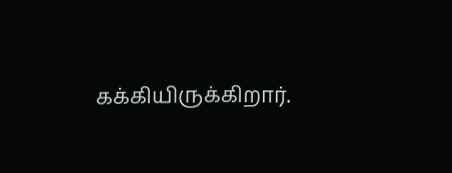கக்கியிருக்கிறார்.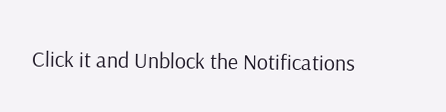Click it and Unblock the Notifications